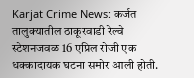Karjat Crime News: कर्जत तालुक्यातील ठाकूरवाडी रेल्वे स्टेशनजवळ 16 एप्रिल रोजी एक धक्कादायक घटना समोर आली होती.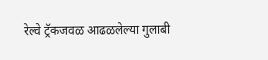रेल्वे ट्रॅकजवळ आढळलेल्या गुलाबी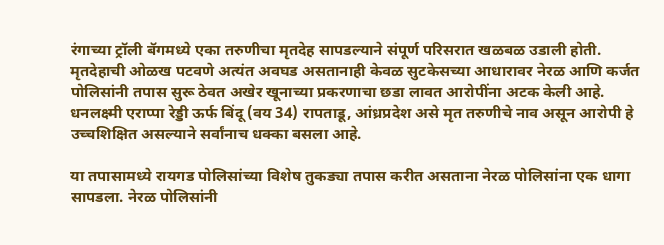रंगाच्या ट्रॉली बॅगमध्ये एका तरुणीचा मृतदेह सापडल्याने संपूर्ण परिसरात खळबळ उडाली होती. मृतदेहाची ओळख पटवणे अत्यंत अवघड असतानाही केवळ सुटकेसच्या आधारावर नेरळ आणि कर्जत पोलिसांनी तपास सुरू ठेवत अखेर खूनाच्या प्रकरणाचा छडा लावत आरोपींना अटक केली आहे. धनलक्ष्मी एराप्पा रेड्डी ऊर्फ बिंदू (वय 34) रापताडू, आंध्रप्रदेश असे मृत तरुणीचे नाव असून आरोपी हे उच्चशिक्षित असल्याने सर्वांनाच धक्का बसला आहे.

या तपासामध्ये रायगड पोलिसांच्या विशेष तुकड्या तपास करीत असताना नेरळ पोलिसांना एक धागा सापडला. नेरळ पोलिसांनी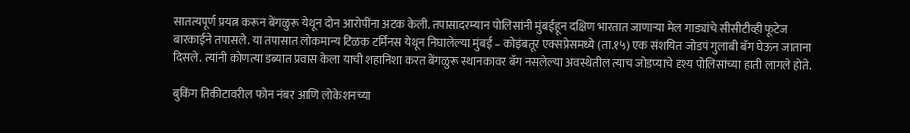सातत्यपूर्ण प्रयत्न करून बेंगळुरू येथून दोन आरोपींना अटक केली. तपासादरम्यान पोलिसांनी मुंबईहून दक्षिण भारतात जाणाऱ्या मेल गाड्यांचे सीसीटीव्ही फूटेज बारकाईने तपासले. या तपासात लोकमान्य टिळक टर्मिनस येथून निघालेल्या मुंबई – कोइंबतूर एक्सप्रेसमध्ये (ता.१५) एक संशयित जोडपं गुलाबी बॅग घेऊन जाताना दिसले. त्यांनी कोणत्या डब्यात प्रवास केला याची शहानिशा करत बेंगळुरू स्थानकावर बॅग नसलेल्या अवस्थेतील त्याच जोडप्याचे दृश्य पोलिसांच्या हाती लागले होते.

बुकिंग तिकीटावरील फोन नंबर आणि लोकेशनच्या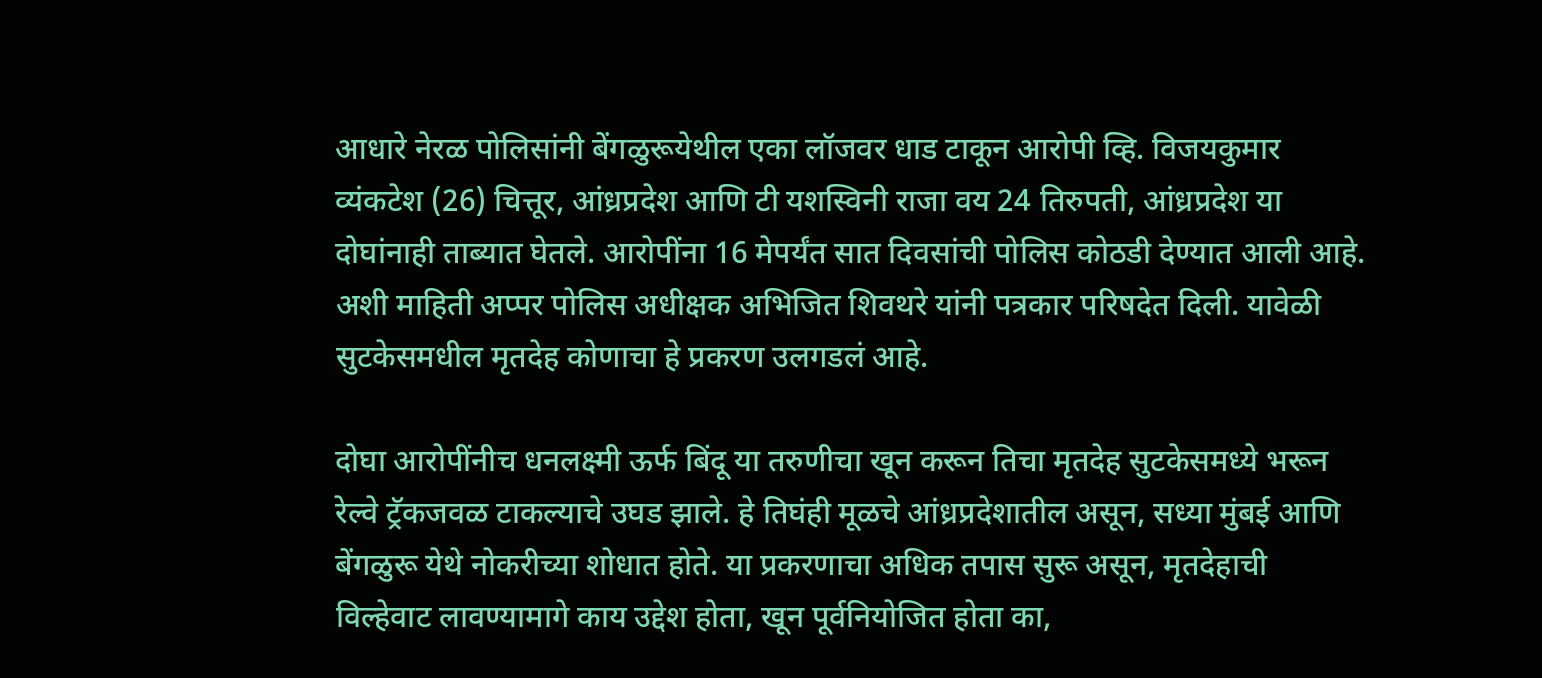आधारे नेरळ पोलिसांनी बेंगळुरूयेथील एका लॉजवर धाड टाकून आरोपी व्हि. विजयकुमार व्यंकटेश (26) चित्तूर, आंध्रप्रदेश आणि टी यशस्विनी राजा वय 24 तिरुपती, आंध्रप्रदेश या दोघांनाही ताब्यात घेतले. आरोपींना 16 मेपर्यंत सात दिवसांची पोलिस कोठडी देण्यात आली आहे. अशी माहिती अप्पर पोलिस अधीक्षक अभिजित शिवथरे यांनी पत्रकार परिषदेत दिली. यावेळी सुटकेसमधील मृतदेह कोणाचा हे प्रकरण उलगडलं आहे.

दोघा आरोपींनीच धनलक्ष्मी ऊर्फ बिंदू या तरुणीचा खून करून तिचा मृतदेह सुटकेसमध्ये भरून रेल्वे ट्रॅकजवळ टाकल्याचे उघड झाले. हे तिघंही मूळचे आंध्रप्रदेशातील असून, सध्या मुंबई आणि बेंगळुरू येथे नोकरीच्या शोधात होते. या प्रकरणाचा अधिक तपास सुरू असून, मृतदेहाची विल्हेवाट लावण्यामागे काय उद्देश होता, खून पूर्वनियोजित होता का,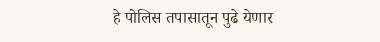हे पोलिस तपासातून पुढे येणार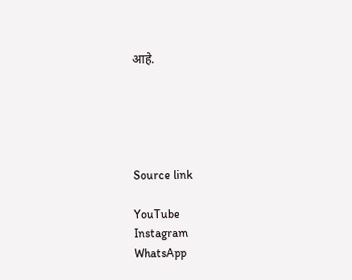आहे.





Source link

YouTube
Instagram
WhatsApp